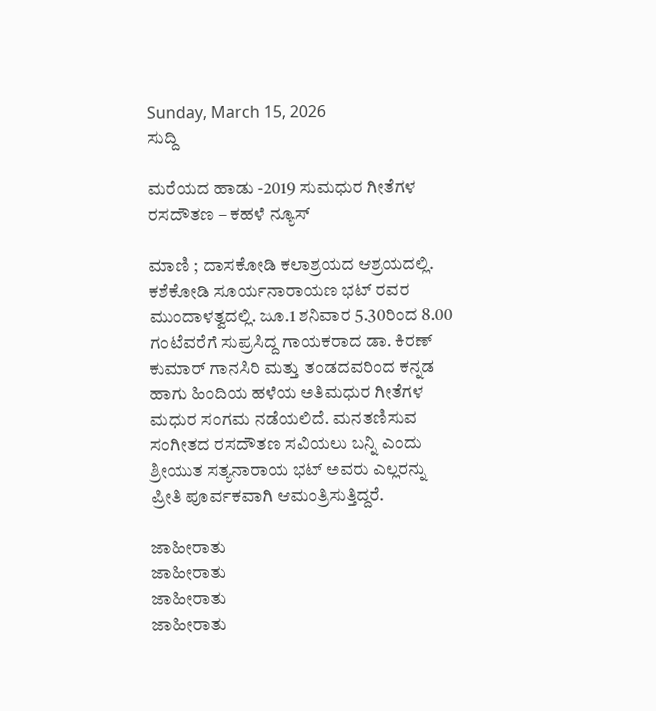Sunday, March 15, 2026
ಸುದ್ದಿ

ಮರೆಯದ ಹಾಡು -2019 ಸುಮಧುರ ಗೀತೆಗಳ ರಸದೌತಣ – ಕಹಳೆ ನ್ಯೂಸ್

ಮಾಣಿ ; ದಾಸಕೋಡಿ ಕಲಾಶ್ರಯದ ಆಶ್ರಯದಲ್ಲಿ. ಕಶೆಕೋಡಿ ಸೂರ್ಯನಾರಾಯಣ ಭಟ್ ರವರ ಮುಂದಾಳತ್ವದಲ್ಲಿ. ಜೂ.1 ಶನಿವಾರ 5.30ರಿಂದ 8.00 ಗಂಟೆವರೆಗೆ ಸುಪ್ರಸಿದ್ದ ಗಾಯಕರಾದ ಡಾ. ಕಿರಣ್ ಕುಮಾರ್ ಗಾನಸಿರಿ ಮತ್ತು ತಂಡದವರಿಂದ ಕನ್ನಡ ಹಾಗು ಹಿಂದಿಯ ಹಳೆಯ ಅತಿಮಧುರ ಗೀತೆಗಳ ಮಧುರ ಸಂಗಮ ನಡೆಯಲಿದೆ. ಮನತಣಿಸುವ ಸಂಗೀತದ ರಸದೌತಣ ಸವಿಯಲು ಬನ್ನಿ ಎಂದು ಶ್ರೀಯುತ ಸತ್ಯನಾರಾಯ ಭಟ್ ಅವರು ಎಲ್ಲರನ್ನು ಪ್ರೀತಿ ಪೂರ್ವಕವಾಗಿ ಆಮಂತ್ರಿಸುತ್ತಿದ್ದರೆ.

ಜಾಹೀರಾತು
ಜಾಹೀರಾತು
ಜಾಹೀರಾತು
ಜಾಹೀರಾತು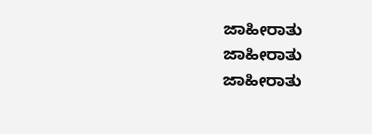ಜಾಹೀರಾತು
ಜಾಹೀರಾತು
ಜಾಹೀರಾತು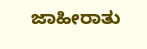ಜಾಹೀರಾತು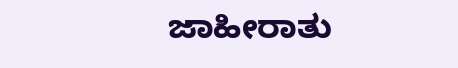ಜಾಹೀರಾತು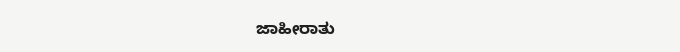ಜಾಹೀರಾತು